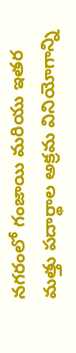నగరంలో గంజాయి మరియు ఇతర మత్తు పదార్థాల అక్రమ వినియోగాన్ని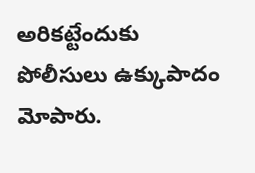అరికట్టేందుకు పోలీసులు ఉక్కుపాదం మోపారు.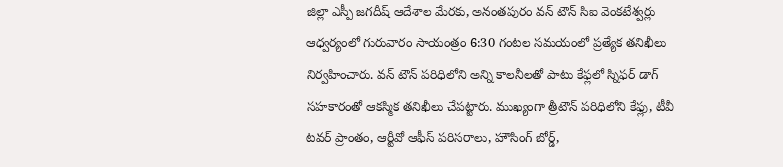జిల్లా ఎస్పీ జగదీష్ ఆదేశాల మేరకు, అనంతపురం వన్ టౌన్ సిఐ వెంకటేశ్వర్లు ఆధ్వర్యంలో గురువారం సాయంత్రం 6:30 గంటల సమయంలో ప్రత్యేక తనిఖీలు నిర్వహించారు. వన్ టౌన్ పరిధిలోని అన్ని కాలనీలతో పాటు కేఫ్లలో స్నిఫర్ డాగ్ సహకారంతో ఆకస్మిక తనిఖీలు చేపట్టారు. ముఖ్యంగా త్రీటౌన్ పరిధిలోని కేఫ్లు, టీవీ టవర్ ప్రాంతం, ఆర్టీవో ఆఫీస్ పరిసరాలు, హౌసింగ్ బోర్డ్,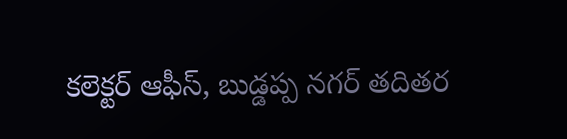కలెక్టర్ ఆఫీస్, బుడ్డప్ప నగర్ తదితర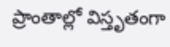ప్రాంతాల్లో విస్తృతంగా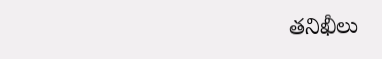తనిఖీలు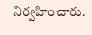నిర్వహించారు.